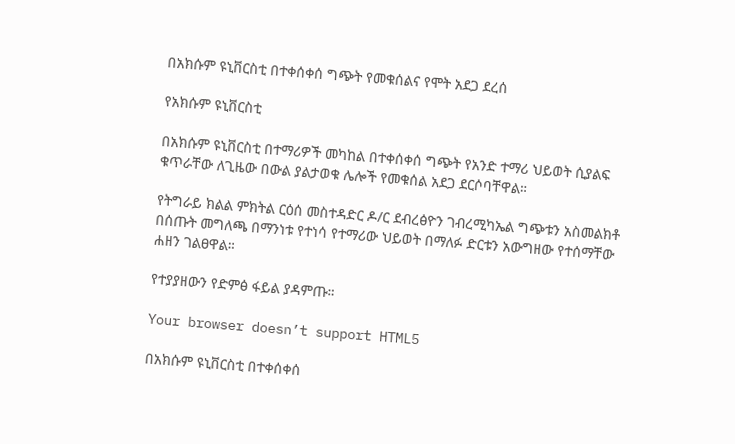በአክሱም ዩኒቨርስቲ በተቀሰቀሰ ግጭት የመቁሰልና የሞት አደጋ ደረሰ

የአክሱም ዩኒቨርስቲ

በአክሱም ዩኒቨርስቲ በተማሪዎች መካከል በተቀሰቀሰ ግጭት የአንድ ተማሪ ህይወት ሲያልፍ ቁጥራቸው ለጊዜው በውል ያልታወቁ ሌሎች የመቁሰል አደጋ ደርሶባቸዋል።

የትግራይ ክልል ምክትል ርዕሰ መስተዳድር ዶ/ር ደብረፅዮን ገብረሚካኤል ግጭቱን አስመልክቶ በሰጡት መግለጫ በማንነቱ የተነሳ የተማሪው ህይወት በማለፉ ድርቱን አውግዘው የተሰማቸው ሐዘን ገልፀዋል።

የተያያዘውን የድምፅ ፋይል ያዳምጡ።

Your browser doesn’t support HTML5

በአክሱም ዩኒቨርስቲ በተቀሰቀሰ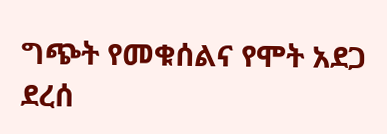ግጭት የመቁሰልና የሞት አደጋ ደረሰ